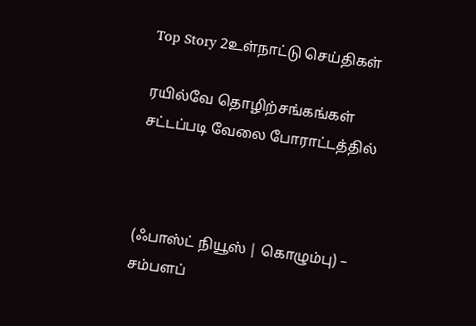Top Story 2உள்நாட்டு செய்திகள்

ரயில்வே தொழிற்சங்கங்கள் சட்டப்படி வேலை போராட்டத்தில்



(ஃபாஸ்ட் நியூஸ் | கொழும்பு) – சம்பளப்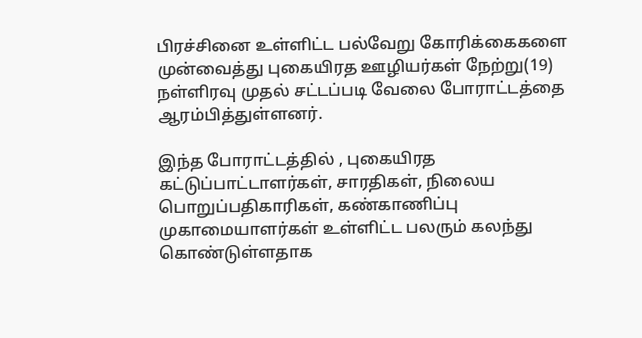பிரச்சினை உள்ளிட்ட பல்வேறு கோரிக்கைகளை முன்வைத்து புகையிரத ஊழியர்கள் நேற்று(19) நள்ளிரவு முதல் சட்டப்படி வேலை போராட்டத்தை ஆரம்பித்துள்ளனர்.

இந்த போராட்டத்தில் , புகையிரத கட்டுப்பாட்டாளர்கள், சாரதிகள், நிலைய பொறுப்பதிகாரிகள், கண்காணிப்பு முகாமையாளர்கள் உள்ளிட்ட பலரும் கலந்து கொண்டுள்ளதாக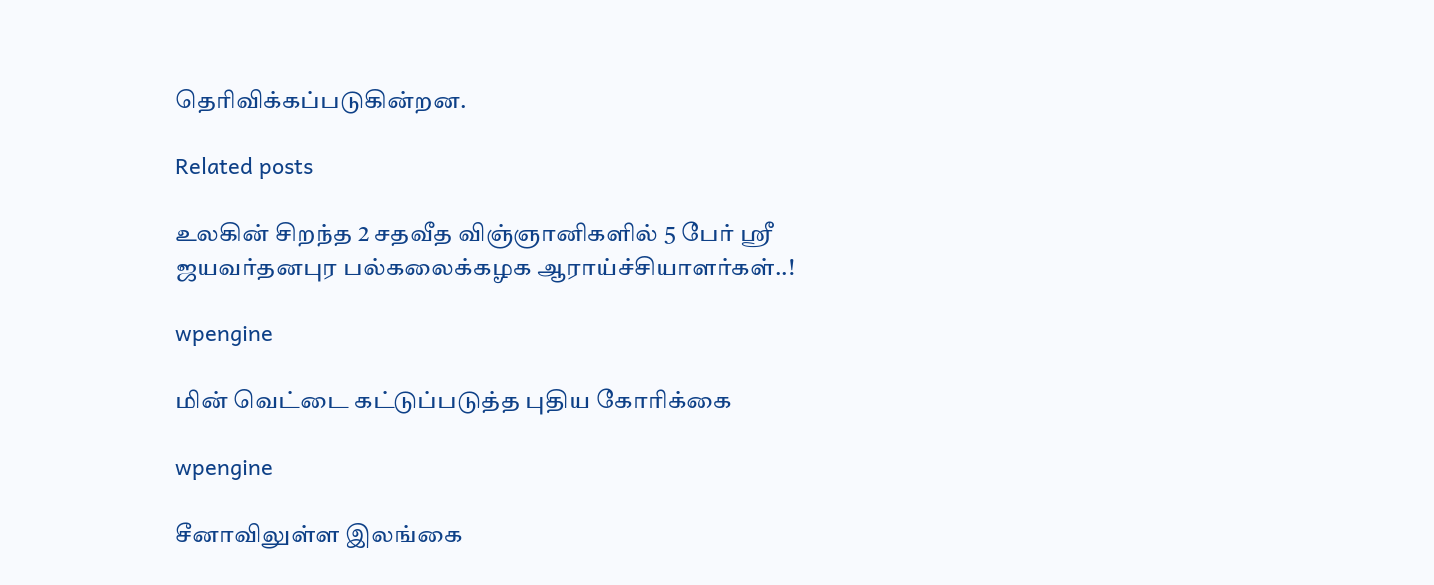தெரிவிக்கப்படுகின்றன.

Related posts

உலகின் சிறந்த 2 சதவீத விஞ்ஞானிகளில் 5 பேர் ஸ்ரீ ஜயவர்தனபுர பல்கலைக்கழக ஆராய்ச்சியாளர்கள்..!

wpengine

மின் வெட்டை கட்டுப்படுத்த புதிய கோரிக்கை

wpengine

சீனாவிலுள்ள இலங்கை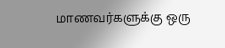மாணவர்களுக்கு ஒரு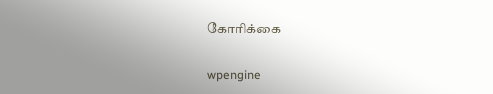கோரிக்கை

wpengine